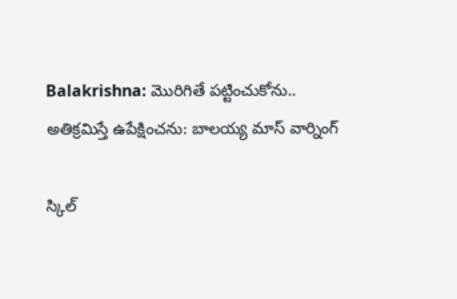Balakrishna: మొరిగితే పట్టించుకోను.. అతిక్రమిస్తే ఉపేక్షించను: బాలయ్య మాస్ వార్నింగ్

స్కిల్‌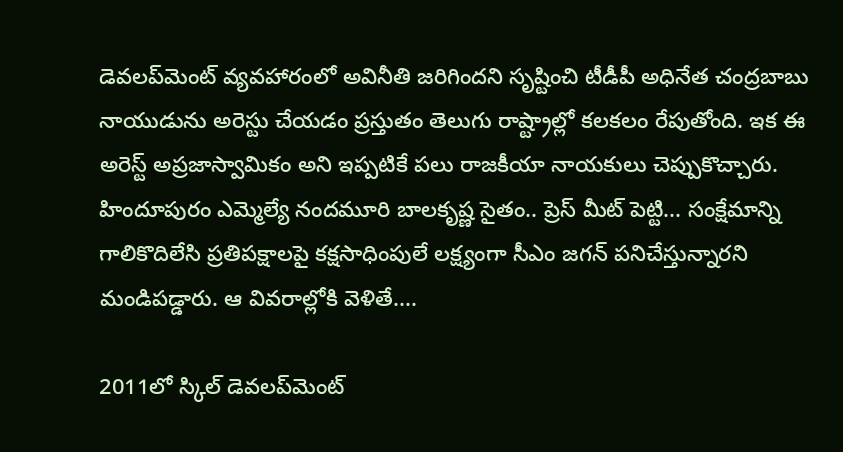డెవలప్‌మెంట్‌ వ్యవహారంలో అవినీతి జరిగిందని సృష్టించి టీడీపీ అధినేత చంద్రబాబు నాయుడును అరెస్టు చేయడం ప్రస్తుతం తెలుగు రాష్ట్రాల్లో కలకలం రేపుతోంది. ఇక ఈ అరెస్ట్ అప్రజాస్వామికం అని ఇప్పటికే పలు రాజకీయా నాయకులు చెప్పుకొచ్చారు. హిందూపురం ఎమ్మెల్యే నందమూరి బాలకృష్ణ సైతం.. ప్రెస్ మీట్ పెట్టి... సంక్షేమాన్ని గాలికొదిలేసి ప్రతిపక్షాలపై కక్షసాధింపులే లక్ష్యంగా సీఎం జగన్‌ పనిచేస్తున్నారని మండిపడ్డారు. ఆ వివరాల్లోకి వెళితే....

2011లో స్కిల్‌ డెవలప్‌మెంట్‌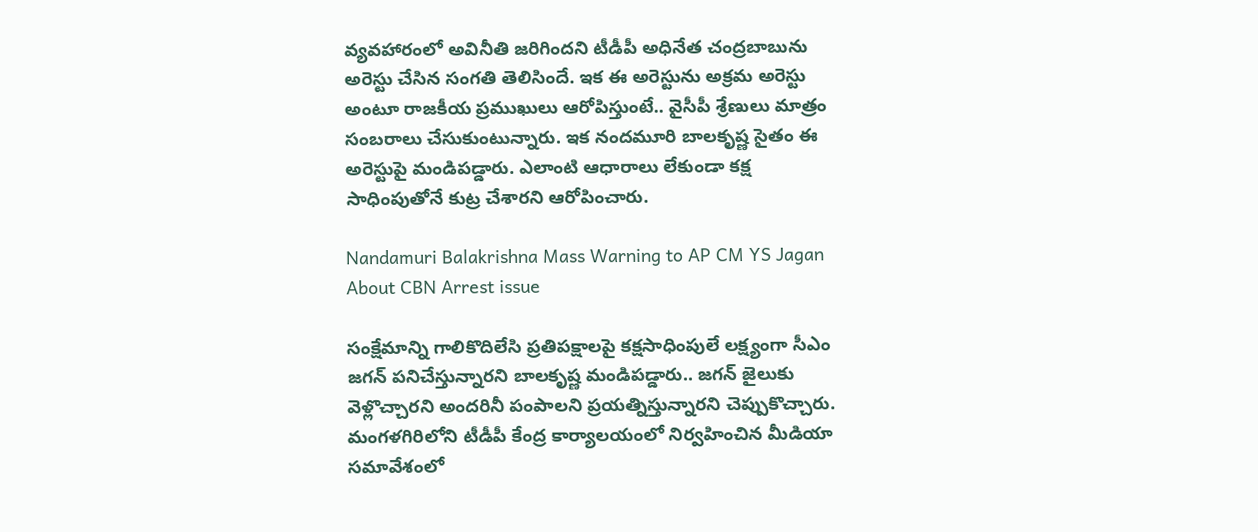వ్యవహారంలో అవినీతి జరిగిందని టీడీపీ అధినేత చంద్రబాబును అరెస్టు చేసిన సంగతి తెలిసిందే. ఇక ఈ అరెస్టును అక్రమ అరెస్టు అంటూ రాజకీయ ప్రముఖులు ఆరోపిస్తుంటే.. వైసీపీ శ్రేణులు మాత్రం సంబరాలు చేసుకుంటున్నారు. ఇక నందమూరి బాలకృష్ణ సైతం ఈ అరెస్టుపై మండిపడ్డారు. ఎలాంటి ఆధారాలు లేకుండా కక్ష సాధింపుతోనే కుట్ర చేశారని ఆరోపించారు.

Nandamuri Balakrishna Mass Warning to AP CM YS Jagan About CBN Arrest issue

సంక్షేమాన్ని గాలికొదిలేసి ప్రతిపక్షాలపై కక్షసాధింపులే లక్ష్యంగా సీఎం జగన్‌ పనిచేస్తున్నారని బాలకృష్ణ మండిపడ్డారు.. జగన్‌ జైలుకు వెళ్లొచ్చారని అందరినీ పంపాలని ప్రయత్నిస్తున్నారని చెప్పుకొచ్చారు. మంగళగిరిలోని టీడీపీ కేంద్ర కార్యాలయంలో నిర్వహించిన మీడియా సమావేశంలో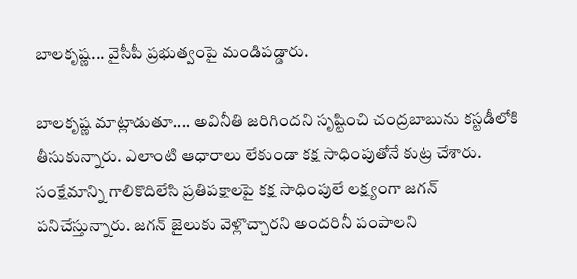బాలకృష్ణ... వైసీపీ ప్రభుత్వంపై మండిపడ్డారు.

బాలకృష్ణ మాట్లాడుతూ.... అవినీతి జరిగిందని సృష్టించి చంద్రబాబును కస్టడీలోకి తీసుకున్నారు. ఎలాంటి ఆధారాలు లేకుండా కక్ష సాధింపుతోనే కుట్ర చేశారు. సంక్షేమాన్ని గాలికొదిలేసి ప్రతిపక్షాలపై కక్ష సాధింపులే లక్ష్యంగా జగన్ పనిచేస్తున్నారు. జగన్ జైలుకు వెళ్లొచ్చారని అందరినీ పంపాలని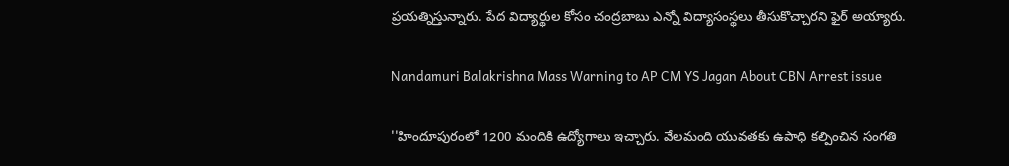ప్రయత్నిస్తున్నారు. పేద విద్యార్థుల కోసం చంద్రబాబు ఎన్నో విద్యాసంస్థలు తీసుకొచ్చారని ఫైర్ అయ్యారు.

Nandamuri Balakrishna Mass Warning to AP CM YS Jagan About CBN Arrest issue

''హిందూపురంలో 1200 మందికి ఉద్యోగాలు ఇచ్చారు. వేలమంది యువతకు ఉపాధి కల్పించిన సంగతి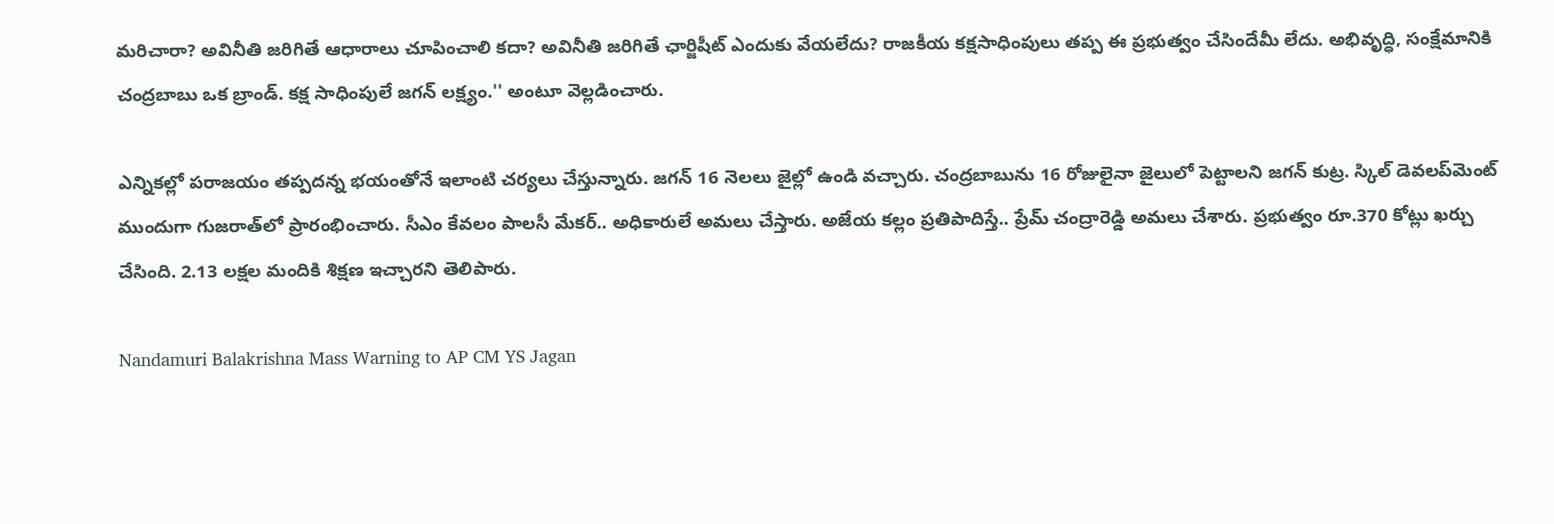మరిచారా? అవినీతి జరిగితే ఆధారాలు చూపించాలి కదా? అవినీతి జరిగితే ఛార్జిషీట్ ఎందుకు వేయలేదు? రాజకీయ కక్షసాధింపులు తప్ప ఈ ప్రభుత్వం చేసిందేమీ లేదు. అభివృద్ధి, సంక్షేమానికి చంద్రబాబు ఒక బ్రాండ్. కక్ష సాధింపులే జగన్ లక్ష్యం.'' అంటూ వెల్లడించారు.

ఎన్నికల్లో పరాజయం తప్పదన్న భయంతోనే ఇలాంటి చర్యలు చేస్తున్నారు. జగన్ 16 నెలలు జైల్లో ఉండి వచ్చారు. చంద్రబాబును 16 రోజులైనా జైలులో పెట్టాలని జగన్ కుట్ర. స్కిల్ డెవలప్‌మెంట్ ముందుగా గుజరాత్‌లో ప్రారంభించారు. సీఎం కేవలం పాలసీ మేకర్.. అధికారులే అమలు చేస్తారు. అజేయ కల్లం ప్రతిపాదిస్తే.. ప్రేమ్ చంద్రారెడ్డి అమలు చేశారు. ప్రభుత్వం రూ.370 కోట్లు ఖర్చు చేసింది. 2.13 లక్షల మందికి శిక్షణ ఇచ్చారని తెలిపారు.

Nandamuri Balakrishna Mass Warning to AP CM YS Jagan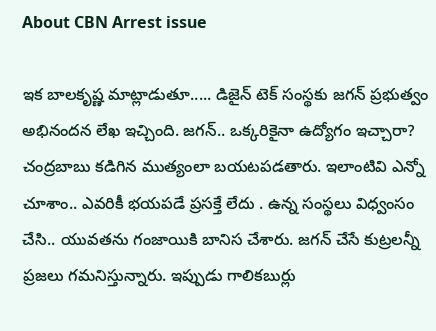About CBN Arrest issue

ఇక బాలకృష్ణ మాట్లాడుతూ..... డిజైన్ టెక్ సంస్థకు జగన్ ప్రభుత్వం అభినందన లేఖ ఇచ్చింది. జగన్.. ఒక్కరికైనా ఉద్యోగం ఇచ్చారా? చంద్రబాబు కడిగిన ముత్యంలా బయటపడతారు. ఇలాంటివి ఎన్నో చూశాం.. ఎవరికీ భయపడే ప్రసక్తే లేదు . ఉన్న సంస్థలు విధ్వంసం చేసి.. యువతను గంజాయికి బానిస చేశారు. జగన్ చేసే కుట్రలన్నీ ప్రజలు గమనిస్తున్నారు. ఇప్పుడు గాలికబుర్లు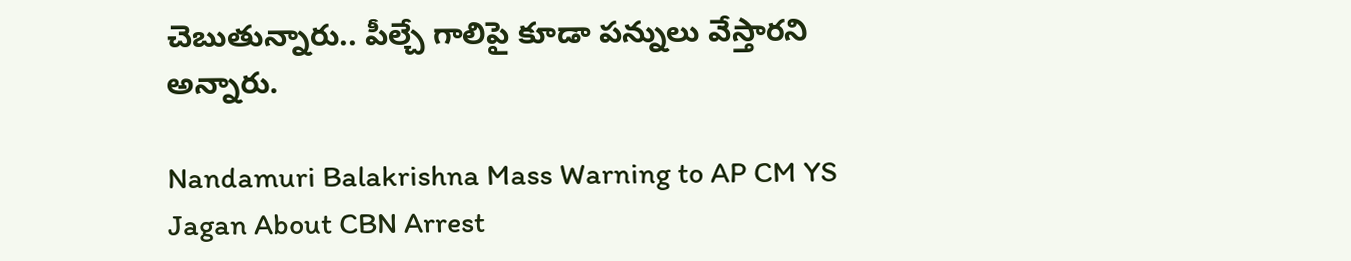చెబుతున్నారు.. పీల్చే గాలిపై కూడా పన్నులు వేస్తారని అన్నారు.

Nandamuri Balakrishna Mass Warning to AP CM YS Jagan About CBN Arrest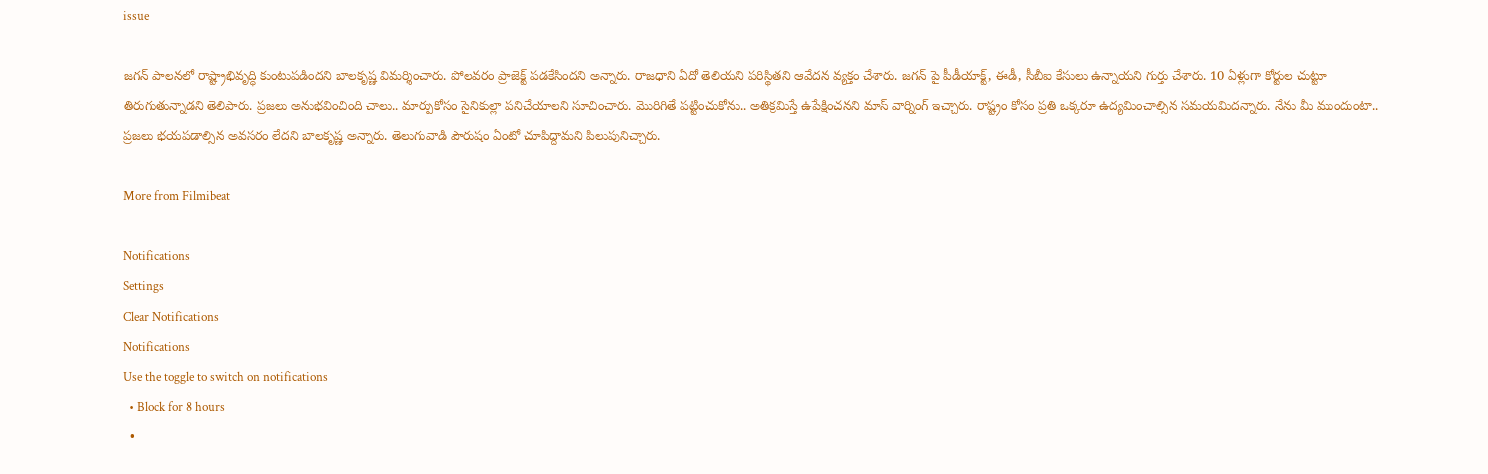issue

జగన్ పాలనలో రాష్ట్రాభివృద్ధి కుంటుపడిందని బాలకృష్ణ విమర్శించారు. పోలవరం ప్రాజెక్ట్ పడకేసిందని అన్నారు. రాజధాని ఏదో తెలియని పరిస్థితని ఆవేదన వ్యక్తం చేశారు. జగన్ పై పీడీయాక్ట్, ఈడీ, సీబీఐ కేసులు ఉన్నాయని గుర్తు చేశారు. 10 ఏళ్లుగా కోర్టుల చుట్టూ తిరుగుతున్నాడని తెలిపారు. ప్రజలు అనుభవించింది చాలు.. మార్పుకోసం సైనికుల్లా పనిచేయాలని సూచించారు. మొరిగితే పట్టించుకోను.. అతిక్రమిస్తే ఉపేక్షించనని మాస్ వార్నింగ్ ఇచ్చారు. రాష్ట్రం కోసం ప్రతి ఒక్కరూ ఉద్యమించాల్సిన సమయమిదన్నారు. నేను మీ ముందుంటా.. ప్రజలు భయపడాల్సిన అవసరం లేదని బాలకృష్ణ అన్నారు. తెలుగువాడి పౌరుషం ఏంటో చూపిద్దామని పిలుపునిచ్చారు.

More from Filmibeat

Notifications
Settings
Clear Notifications
Notifications
Use the toggle to switch on notifications
  • Block for 8 hours
  •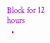Block for 12 hours
  •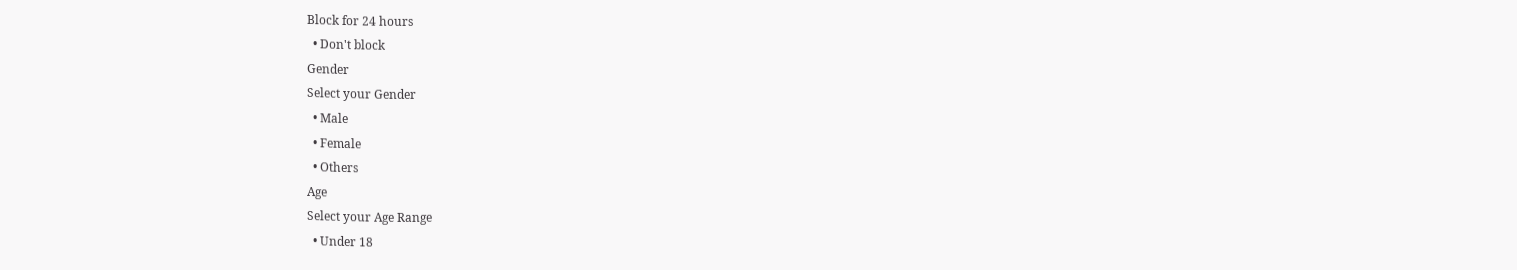Block for 24 hours
  • Don't block
Gender
Select your Gender
  • Male
  • Female
  • Others
Age
Select your Age Range
  • Under 18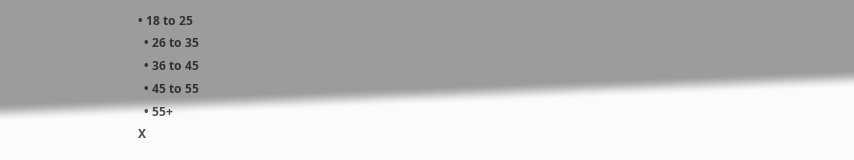• 18 to 25
  • 26 to 35
  • 36 to 45
  • 45 to 55
  • 55+
X